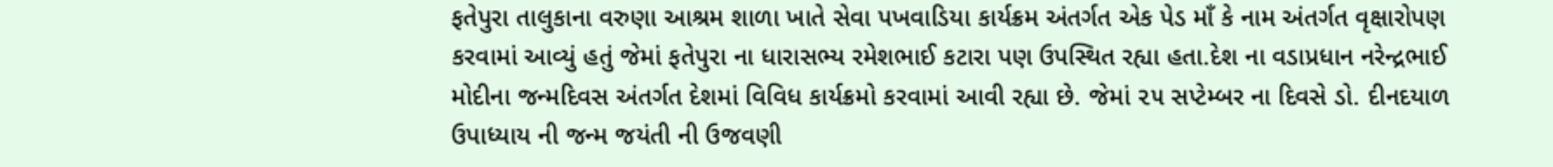ફતેપુરા તાલુકાના વરુણા આશ્રમ શાળા ખાતે સેવા પખવાડિયા કાર્યક્રમ અંતર્ગત એક પેડ માઁ કે નામ અંતર્ગત વૃક્ષારોપણ કરવામાં આવ્યું હતું જેમાં ફતેપુરા ના ધારાસભ્ય રમેશભાઈ કટારા પણ ઉપસ્થિત રહ્યા હતા.દેશ ના વડાપ્રધાન નરેન્દ્રભાઈ મોદીના જન્મદિવસ અંતર્ગત દેશમાં વિવિધ કાર્યક્રમો કરવામાં આવી રહ્યા છે. જેમાં ૨૫ સપ્ટેમ્બર ના દિવસે ડો. દીનદયાળ ઉપાધ્યાય ની જન્મ જયંતી ની ઉજવણી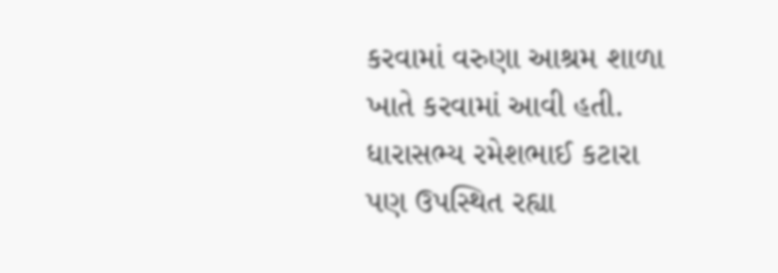કરવામાં વરુણા આશ્રમ શાળા ખાતે કરવામાં આવી હતી. ધારાસભ્ય રમેશભાઈ કટારા પણ ઉપસ્થિત રહ્યા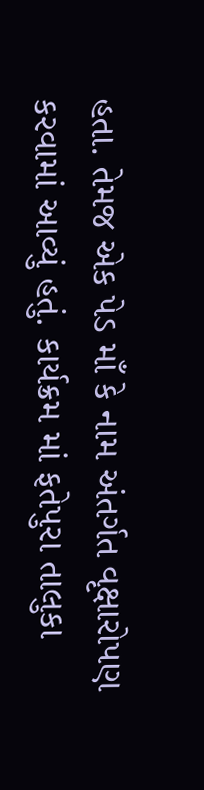હતા. તેમજ એક પેડ માઁ કે નામ અંતર્ગત વૃક્ષારોપણ કરવામાં આવ્યું હતું. કાર્યક્રમ માં ફતેપુરા તાલુકા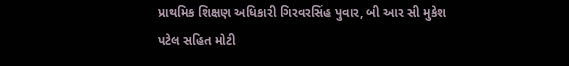પ્રાથમિક શિક્ષણ અધિકારી ગિરવરસિંહ પુવાર, બી આર સી મુકેશ પટેલ સહિત મોટી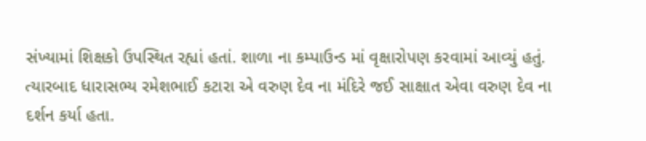સંખ્યામાં શિક્ષકો ઉપસ્થિત રહ્યાં હતાં. શાળા ના કમ્પાઉન્ડ માં વૃક્ષારોપણ કરવામાં આવ્યું હતું. ત્યારબાદ ધારાસભ્ય રમેશભાઈ કટારા એ વરુણ દેવ ના મંદિરે જઈ સાક્ષાત એવા વરુણ દેવ ના દર્શન કર્યા હતા.